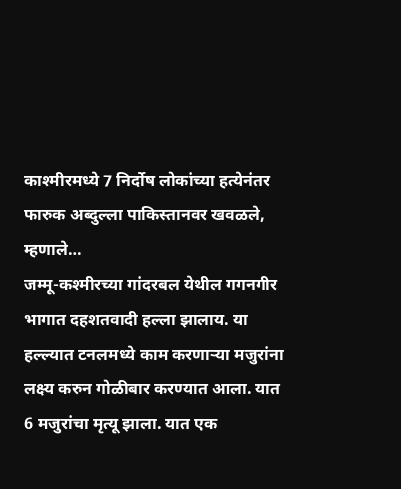काश्मीरमध्ये 7 निर्दोष लोकांच्या हत्येनंतर फारुक अब्दुल्ला पाकिस्तानवर खवळले, म्हणाले…
जम्मू-कश्मीरच्या गांदरबल येथील गगनगीर भागात दहशतवादी हल्ला झालाय. या हल्ल्यात टनलमध्ये काम करणाऱ्या मजुरांना लक्ष्य करुन गोळीबार करण्यात आला. यात 6 मजुरांचा मृत्यू झाला. यात एक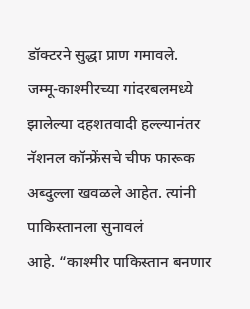डॉक्टरने सुद्धा प्राण गमावले.
जम्मू-काश्मीरच्या गांदरबलमध्ये झालेल्या दहशतवादी हल्ल्यानंतर
नॅशनल कॉन्फ्रेंसचे चीफ फारूक अब्दुल्ला खवळले आहेत. त्यांनी पाकिस्तानला सुनावलं
आहे. “काश्मीर पाकिस्तान बनणार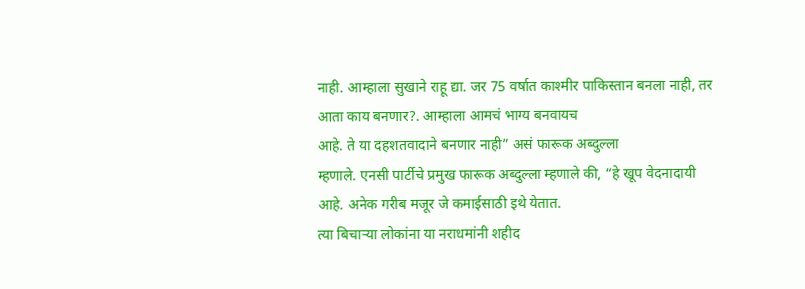नाही. आम्हाला सुखाने राहू द्या. जर 75 वर्षात काश्मीर पाकिस्तान बनला नाही, तर आता काय बनणार?. आम्हाला आमचं भाग्य बनवायच
आहे. ते या दहशतवादाने बनणार नाही” असं फारूक अब्दुल्ला
म्हणाले. एनसी पार्टीचे प्रमुख फारूक अब्दुल्ला म्हणाले की, “हे खूप वेदनादायी आहे. अनेक गरीब मजूर जे कमाईसाठी इथे येतात.
त्या बिचाऱ्या लोकांना या नराधमांनी शहीद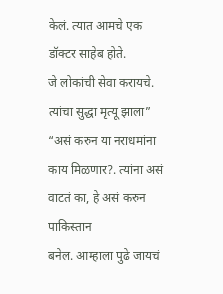केलं. त्यात आमचे एक डॉक्टर साहेब होते.
जे लोकांची सेवा करायचे. त्यांचा सुद्धा मृत्यू झाला”
“असं करुन या नराधमांना काय मिळणार?. त्यांना असं वाटतं का, हे असं करुन पाकिस्तान
बनेल. आम्हाला पुढे जायचं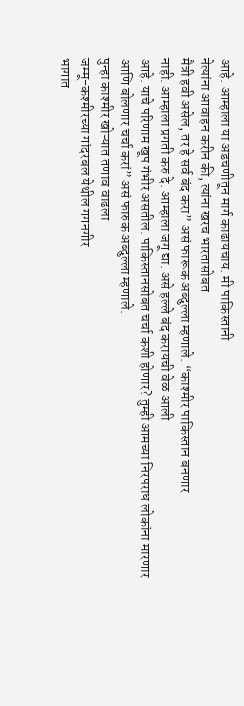आहे. आम्हाला या अडचणीतून मार्ग काढायचाय. मी पाकिस्तानी
नेत्यांना आवाहन करीन की, त्यांना खरच भारतासोबत
मैत्री हवी असेल, तर हे सर्व बंद करा” असं फारूक अब्दुल्ला म्हणाले. “काश्मीर पाकिस्तान बनणार
नाही. आम्हाला प्रगती करु दे. आम्हाला जगू द्या. असे हल्ले बंद करायची वेळ आली
आहे. याचे परिणाम खूप गंभीर असतील. पाकिस्तानसोबत चर्चा कशी होणार? तुम्ही आमच्या निरपराध लोकांना मारणार आणि बोलणार चर्चा करां” असं फारुक अब्दुल्ला म्हणाले.
पुन्हा काश्मीर खोऱ्यात तणाव वाढला
जम्मू-कश्मीरच्या गांदरबल येथील गगनगीर
भागात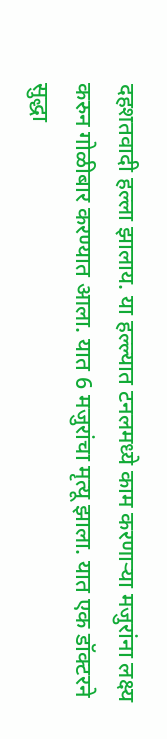दहशतवादी हल्ला झालाय. या हल्ल्यात टनलमध्ये काम करणाऱ्या मजुरांना लक्ष्य
करुन गोळीबार करण्यात आला. यात 6 मजुरांचा मृत्यू झाला. यात एक डॉक्टरने
सुद्धा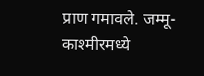प्राण गमावले. जम्मू-काश्मीरमध्ये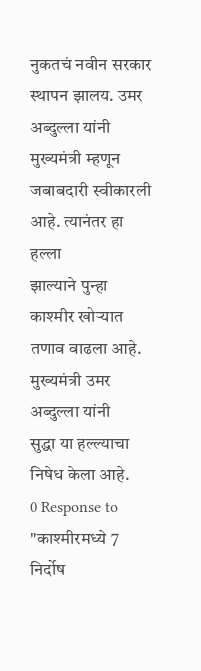नुकतचं नवीन सरकार स्थापन झालय. उमर
अब्दुल्ला यांनी मुख्यमंत्री म्हणून जबाबदारी स्वीकारली आहे. त्यानंतर हा हल्ला
झाल्याने पुन्हा काश्मीर खोऱ्यात तणाव वाढला आहे. मुख्यमंत्री उमर अब्दुल्ला यांनी
सुद्धा या हल्ल्याचा निषेध केला आहे.
0 Response to "काश्मीरमध्ये 7 निर्दोष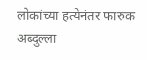लोकांच्या हत्येनंतर फारुक अब्दुल्ला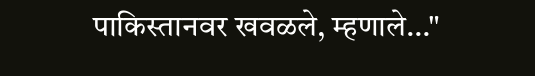पाकिस्तानवर खवळले, म्हणाले…"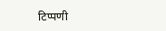टिप्पणी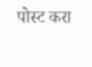पोस्ट करा